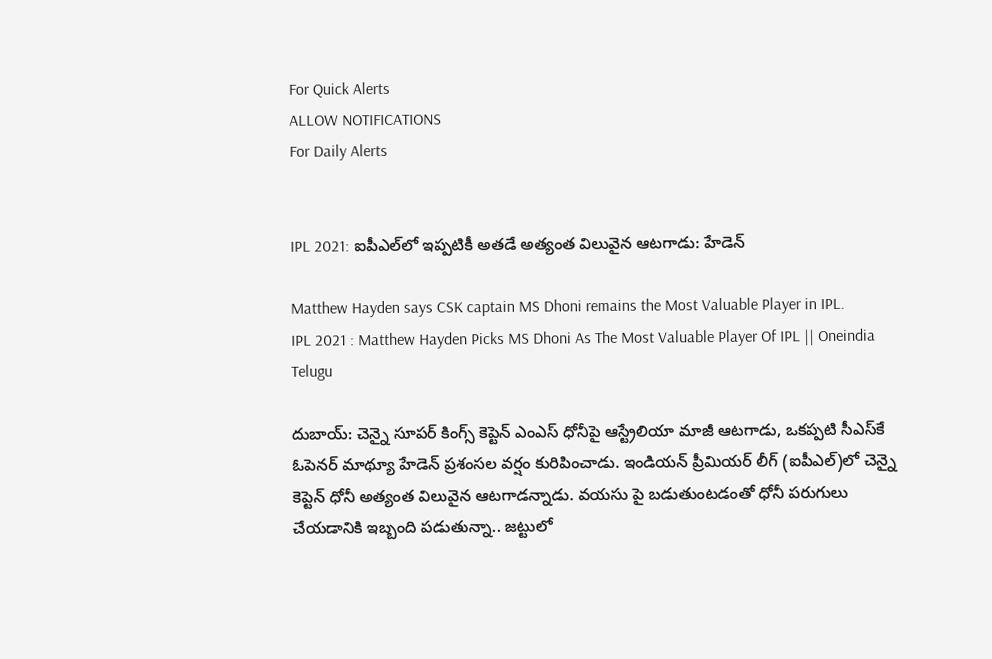For Quick Alerts
ALLOW NOTIFICATIONS
For Daily Alerts


IPL 2021: ఐపీఎల్‌లో ఇప్పటికీ అతడే అత్యంత విలువైన ఆటగాడు: హేడెన్‌

Matthew Hayden says CSK captain MS Dhoni remains the Most Valuable Player in IPL.
IPL 2021 : Matthew Hayden Picks MS Dhoni As The Most Valuable Player Of IPL || Oneindia Telugu

దుబాయ్: చెన్నై సూపర్‌ కింగ్స్‌ కెప్టెన్‌ ఎంఎస్‌ ధోనీపై ఆస్ట్రేలియా మాజీ ఆటగాడు, ఒకప్పటి సీఎస్‌కే ఓపెనర్ మాథ్యూ హేడెన్‌ ప్రశంసల వర్షం కురిపించాడు. ఇండియన్ ప్రీమియర్ లీగ్ (ఐపీఎల్)లో చెన్నై కెప్టెన్ ధోనీ అత్యంత విలువైన ఆటగాడన్నాడు. వయసు పై బడుతుంటడంతో ధోనీ పరుగులు చేయడానికి ఇబ్బంది పడుతున్నా.. జట్టులో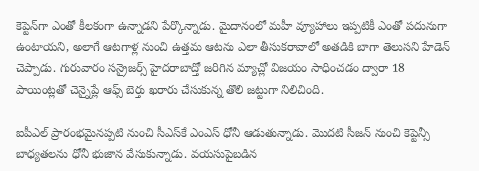కెప్టెన్‌గా ఎంతో కీలకంగా ఉన్నాడని పేర్కొన్నాడు. మైదానంలో మహీ వ్యూహాలు ఇప్పటికీ ఎంతో పదునుగా ఉంటాయని, అలాగే ఆటగాళ్ల నుంచి ఉత్తమ ఆటను ఎలా తీసుకరావాలో అతడికి బాగా తెలుసని హేడెన్‌ చెప్పాడు. గురువారం సన్రైజర్స్ హైదరాబాద్తో జరిగిన మ్యాచ్లో విజయం సాధించడం ద్వారా 18 పాయింట్లతో చెన్నైప్లే ఆఫ్స్ బెర్తు ఖరారు చేసుకున్న తొలి జట్టుగా నిలిచింది.

ఐపీఎల్ ప్రారంభమైనప్పటి నుంచి సీఎస్‌కే ఎంఎస్ ధోనీ ఆడుతున్నాడు. మొదటి సీజన్ నుంచి కెప్టెన్సీ బాధ్యతలను ధోనీ భుజాన వేసుకున్నాడు. వయసుపైబడిన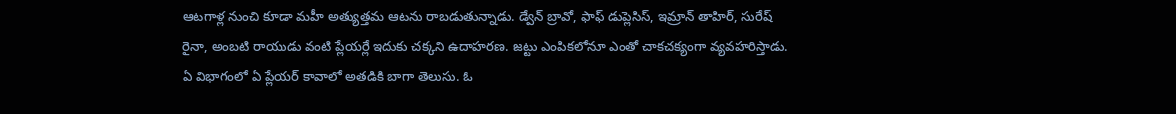ఆటగాళ్ల నుంచి కూడా మహీ అత్యుత్తమ ఆటను రాబడుతున్నాడు. డ్వేన్ బ్రావో, ఫాఫ్ డుప్లెసిస్, ఇమ్రాన్ తాహిర్, సురేష్ రైనా, అంబటి రాయుడు వంటి ప్లేయర్లే ఇదుకు చక్కని ఉదాహరణ. జట్టు ఎంపికలోనూ ఎంతో చాకచక్యంగా వ్యవహరిస్తాడు. ఏ విభాగంలో ఏ ప్లేయర్ కావాలో అతడికి బాగా తెలుసు. ఓ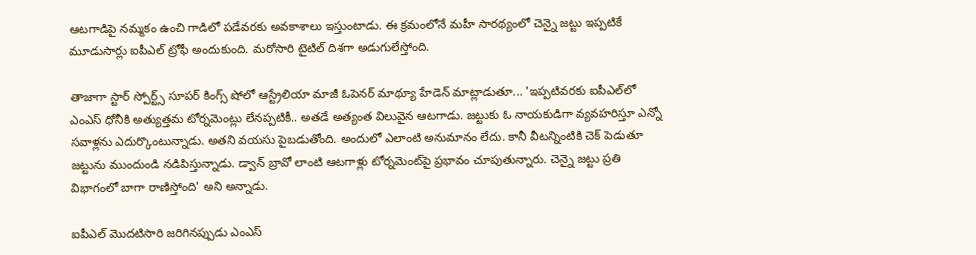ఆటగాడిపై నమ్మకం ఉంచి గాడిలో పడేవరకు అవకాశాలు ఇస్తుంటాడు. ఈ క్రమంలోనే మహీ సారథ్యంలో చెన్నై జట్టు ఇప్పటికే మూడుసార్లు ఐపీఎల్ ట్రోఫీ అందుకుంది. మరోసారి టైటిల్ దిశగా అడుగులేస్తోంది.

తాజాగా స్టార్ స్పోర్ట్స్ సూపర్ కింగ్స్ షోలో ఆస్ట్రేలియా మాజీ ఓపెనర్ మాథ్యూ హేడెన్‌ మాట్లాడుతూ... 'ఇప్పటివరకు ఐపీఎల్‌లో ఎంఎస్ ధోనీకి అత్యుత్తమ టోర్నమెంట్లు లేనప్పటికీ.. అతడే అత్యంత విలువైన ఆటగాడు. జట్టుకు ఓ నాయకుడిగా వ్యవహరిస్తూ ఎన్నో సవాళ్లను ఎదుర్కొంటున్నాడు. అతని వయసు పైబడుతోంది. అందులో ఎలాంటి అనుమానం లేదు. కానీ వీటన్నింటికి చెక్ పెడుతూ జట్టును ముందుండి నడిపిస్తున్నాడు. డ్వాన్ బ్రావో లాంటి ఆటగాళ్లు టోర్నమెంట్‌పై ప్రభావం చూపుతున్నారు. చెన్నై జట్టు ప్రతి విభాగంలో బాగా రాణిస్తోంది' అని అన్నాడు.

ఐపీఎల్ మొదటిసారి జరిగినప్పుడు ఎంఎస్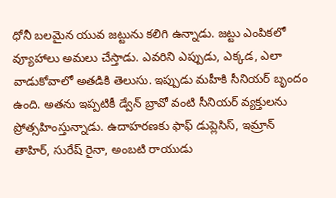ధోనీ బలమైన యువ జట్టును కలిగి ఉన్నాడు. జట్టు ఎంపికలో వ్యూహాలు అమలు చేస్తాడు. ఎవరిని ఎప్పుడు, ఎక్కడ, ఎలా వాడుకోవాలో అతడికి తెలుసు. ఇప్పుడు మహీకి సీనియర్ బృందం ఉంది. అతను ఇప్పటికీ డ్వేన్ బ్రావో వంటి సీనియర్ వ్యక్తులను ప్రోత్సహింస్తున్నాడు. ఉదాహరణకు ఫాఫ్ డుప్లెసిస్, ఇమ్రాన్ తాహిర్, సురేష్ రైనా, అంబటి రాయుడు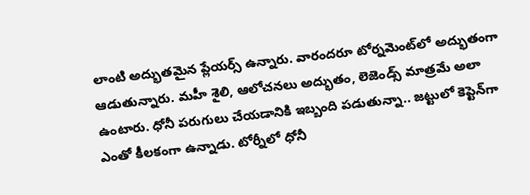లాంటి అద్భుతమైన ప్లేయర్స్ ఉన్నారు. వారందరూ టోర్నమెంట్‌లో అద్భుతంగా ఆడుతున్నారు. మహీ శైలి, ఆలోచనలు అద్భుతం, లెజెండ్స్ మాత్రమే అలా ఉంటారు. ధోనీ పరుగులు చేయడానికి ఇబ్బంది పడుతున్నా.. జట్టులో కెప్టెన్‌గా ఎంతో కీలకంగా ఉన్నాడు. టోర్నీలో ధోనీ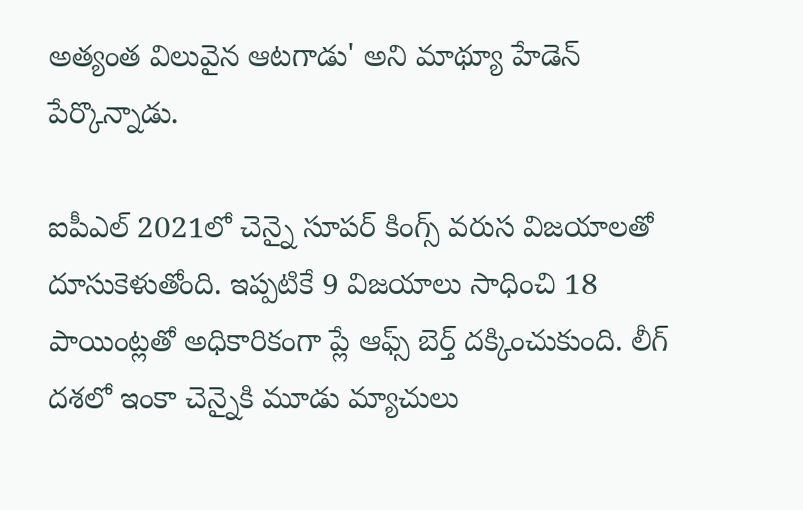అత్యంత విలువైన ఆటగాడు' అని మాథ్యూ హేడెన్‌ పేర్కొన్నాడు.

ఐపీఎల్‌ 2021లో చెన్నై సూపర్‌ కింగ్స్‌ వరుస విజయాలతో దూసుకెళుతోంది. ఇప్పటికే 9 విజయాలు సాధించి 18 పాయింట్లతో అధికారికంగా ప్లే ఆఫ్స్‌ బెర్త్ దక్కించుకుంది. లీగ్ దశలో ఇంకా చెన్నైకి మూడు మ్యాచులు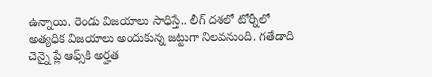ఉన్నాయి. రెండు విజయాలు సాధిస్తే.. లీగ్ దశలో టోర్నీలో అత్యధిక విజయాలు అందుకున్న జట్టుగా నిలవనుంది. గతేడాది చెన్నై ప్లే ఆఫ్స్‌కి అర్హత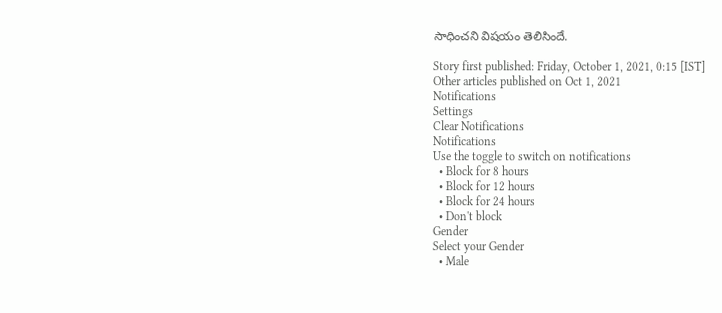సాధించని విషయం తెలిసిందే.

Story first published: Friday, October 1, 2021, 0:15 [IST]
Other articles published on Oct 1, 2021
Notifications
Settings
Clear Notifications
Notifications
Use the toggle to switch on notifications
  • Block for 8 hours
  • Block for 12 hours
  • Block for 24 hours
  • Don't block
Gender
Select your Gender
  • Male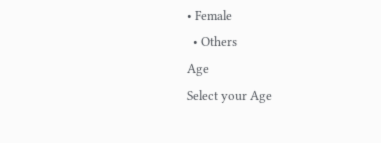• Female
  • Others
Age
Select your Age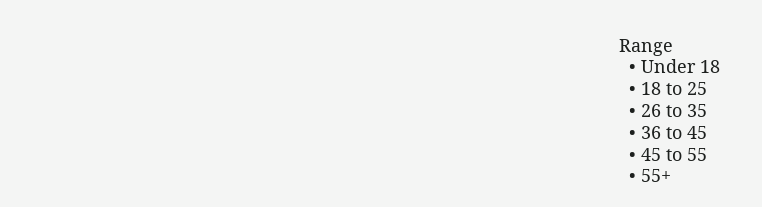Range
  • Under 18
  • 18 to 25
  • 26 to 35
  • 36 to 45
  • 45 to 55
  • 55+